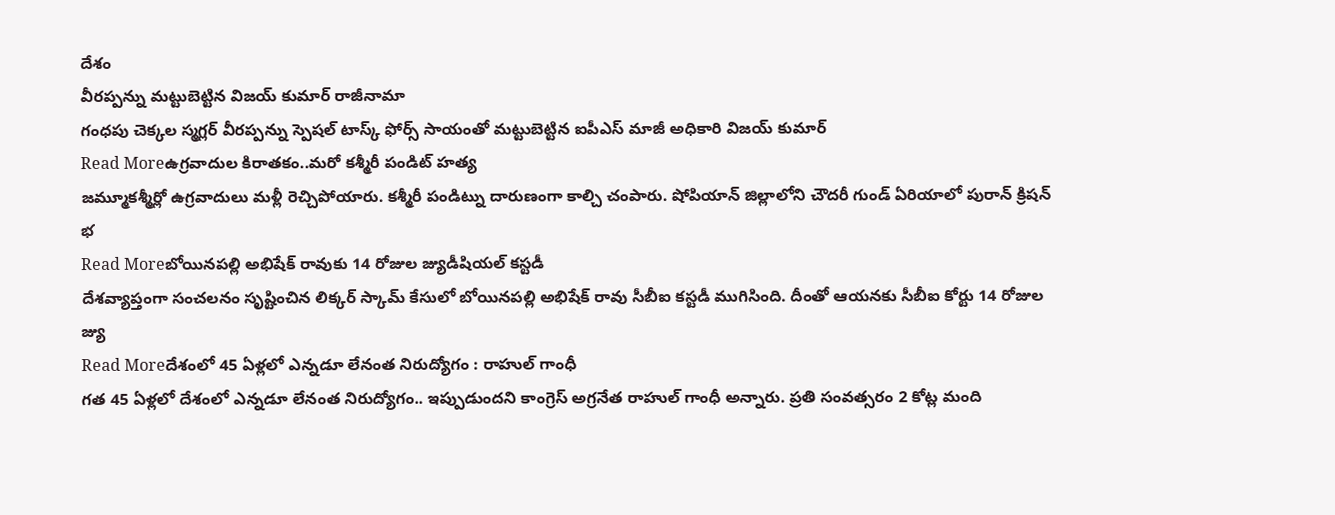దేశం
వీరప్పన్ను మట్టుబెట్టిన విజయ్ కుమార్ రాజీనామా
గంధపు చెక్కల స్మగ్లర్ వీరప్పన్ను స్పెషల్ టాస్క్ ఫోర్స్ సాయంతో మట్టుబెట్టిన ఐపీఎస్ మాజీ అధికారి విజయ్ కుమార్
Read Moreఉగ్రవాదుల కిరాతకం..మరో కశ్మీరీ పండిట్ హత్య
జమ్మూకశ్మీర్లో ఉగ్రవాదులు మళ్లీ రెచ్చిపోయారు. కశ్మీరీ పండిట్ను దారుణంగా కాల్చి చంపారు. షోపియాన్ జిల్లాలోని చౌదరీ గుండ్ ఏరియాలో పురాన్ క్రిషన్ భ
Read Moreబోయినపల్లి అభిషేక్ రావుకు 14 రోజుల జ్యుడీషియల్ కస్టడీ
దేశవ్యాప్తంగా సంచలనం సృష్టించిన లిక్కర్ స్కామ్ కేసులో బోయినపల్లి అభిషేక్ రావు సీబీఐ కస్టడీ ముగిసింది. దీంతో ఆయనకు సీబీఐ కోర్టు 14 రోజుల జ్యు
Read Moreదేశంలో 45 ఏళ్లలో ఎన్నడూ లేనంత నిరుద్యోగం : రాహుల్ గాంధీ
గత 45 ఏళ్లలో దేశంలో ఎన్నడూ లేనంత నిరుద్యోగం.. ఇప్పుడుందని కాంగ్రెస్ అగ్రనేత రాహుల్ గాంధీ అన్నారు. ప్రతి సంవత్సరం 2 కోట్ల మంది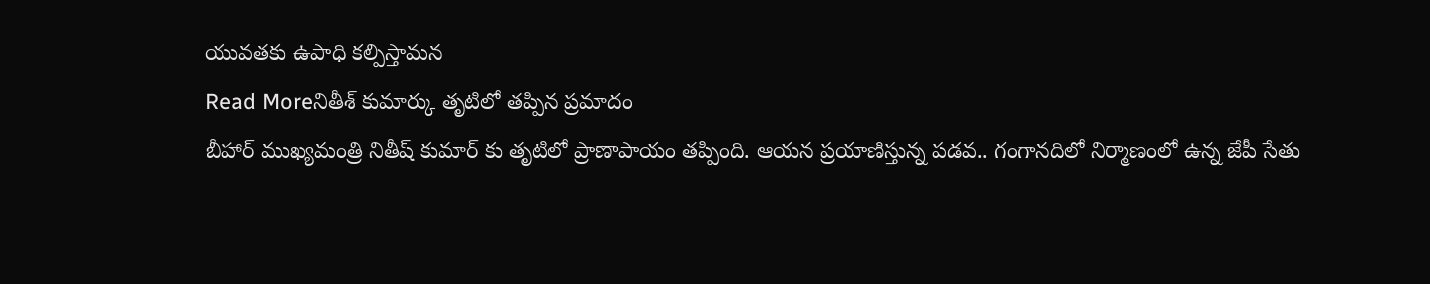యువతకు ఉపాధి కల్పిస్తామన
Read Moreనితీశ్ కుమార్కు తృటిలో తప్పిన ప్రమాదం
బీహార్ ముఖ్యమంత్రి నితీష్ కుమార్ కు తృటిలో ప్రాణాపాయం తప్పింది. ఆయన ప్రయాణిస్తున్న పడవ.. గంగానదిలో నిర్మాణంలో ఉన్న జేపీ సేతు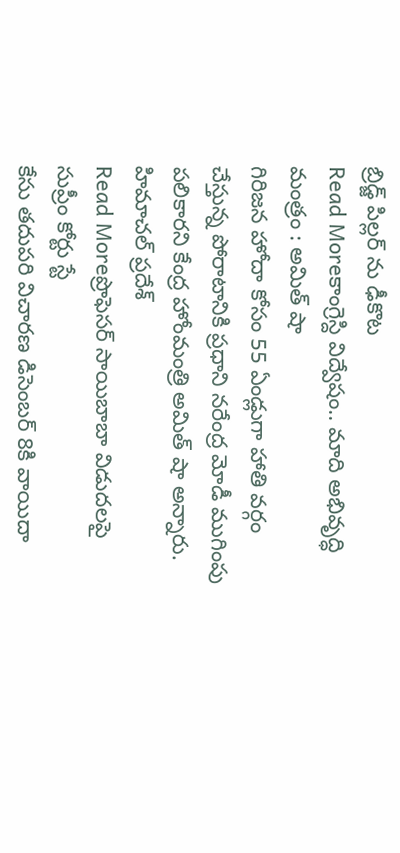బ్రిడ్జ్ పిల్లర్ ను ఢీకొట
Read Moreకాంగ్రెస్ది విద్వేషం.. మాది అభివృద్ధి మంత్రం : అమిత్ షా
గిరిజన హోదా కోసం 55 ఏండ్లుగా హాతి వర్గం చేస్తున్న పోరాటానికి ప్రధాని నరేంద్ర మోడీ ముగింపు పలికారని కేంద్ర హోంమంత్రి అమిత్ షా అన్నారు. హిమాచల్ ప్రదేశ్
Read Moreప్రొఫెసర్ సాయిబాబా విడుదలపై సుప్రీం కోర్టు స్టే
కేసు తదుపరి విచారణ డిసెంబర్ 8కి వాయిదా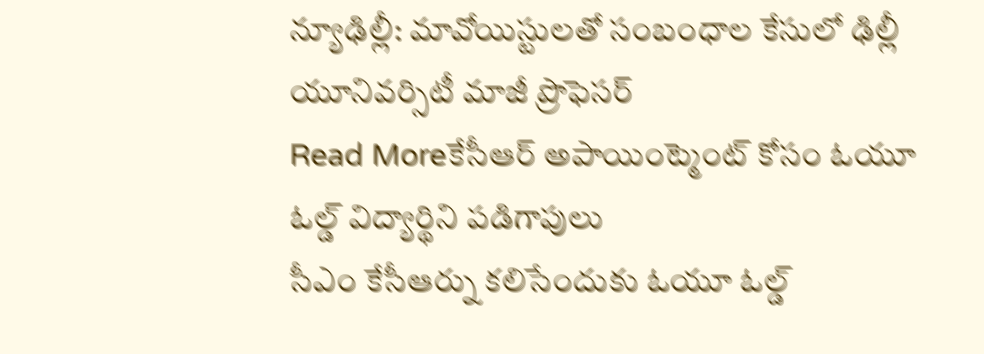న్యూఢిల్లీ: మావోయిస్టులతో సంబంధాల కేసులో ఢిల్లీ యూనివర్సిటీ మాజీ ప్రొఫెసర్
Read Moreకేసీఆర్ అపాయింట్మెంట్ కోసం ఓయూ ఓల్డ్ విద్యార్థిని పడిగాపులు
సీఎం కేసీఆర్ను కలిసేందుకు ఓయూ ఓల్డ్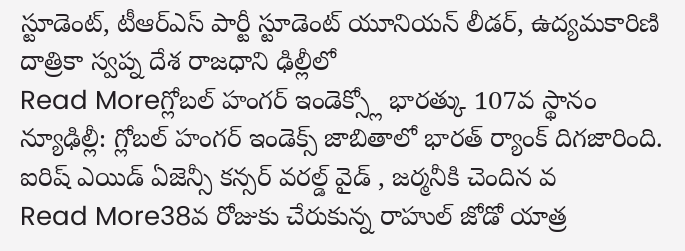స్టూడెంట్, టీఆర్ఎస్ పార్టీ స్టూడెంట్ యూనియన్ లీడర్, ఉద్యమకారిణి దాత్రికా స్వప్న దేశ రాజధాని ఢిల్లీలో
Read Moreగ్లోబల్ హంగర్ ఇండెక్స్లో భారత్కు 107వ స్థానం
న్యూఢిల్లీ: గ్లోబల్ హంగర్ ఇండెక్స్ జాబితాలో భారత్ ర్యాంక్ దిగజారింది. ఐరిష్ ఎయిడ్ ఏజెన్సీ కన్సర్ వరల్డ్ వైడ్ , జర్మనీకి చెందిన వ
Read More38వ రోజుకు చేరుకున్న రాహుల్ జోడో యాత్ర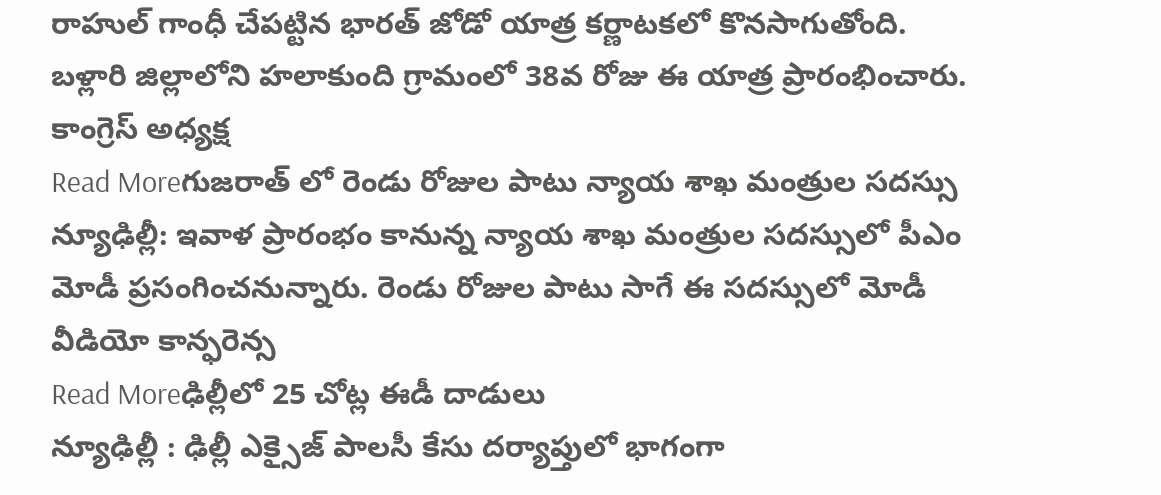రాహుల్ గాంధీ చేపట్టిన భారత్ జోడో యాత్ర కర్ణాటకలో కొనసాగుతోంది. బళ్లారి జిల్లాలోని హలాకుంది గ్రామంలో 38వ రోజు ఈ యాత్ర ప్రారంభించారు. కాంగ్రెస్ అధ్యక్ష
Read Moreగుజరాత్ లో రెండు రోజుల పాటు న్యాయ శాఖ మంత్రుల సదస్సు
న్యూఢిల్లీ: ఇవాళ ప్రారంభం కానున్న న్యాయ శాఖ మంత్రుల సదస్సులో పీఎం మోడీ ప్రసంగించనున్నారు. రెండు రోజుల పాటు సాగే ఈ సదస్సులో మోడీ వీడియో కాన్ఫరెన్స
Read Moreఢిల్లీలో 25 చోట్ల ఈడీ దాడులు
న్యూఢిల్లీ : ఢిల్లీ ఎక్సైజ్ పాలసీ కేసు దర్యాప్తులో భాగంగా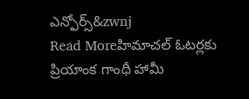ఎన్ఫోర్స్&zwnj
Read Moreహిమాచల్ ఓటర్లకు ప్రియాంక గాంధీ హామీ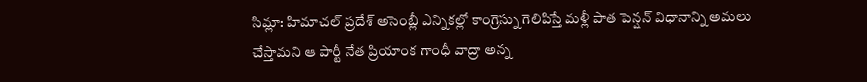సిమ్లా: హిమాచల్ ప్రదేశ్ అసెంబ్లీ ఎన్నికల్లో కాంగ్రెస్ను గెలిపిస్తే మళ్లీ పాత పెన్షన్ విధానాన్ని అమలు చేస్తామని ఆ పార్టీ నేత ప్రియాంక గాంధీ వాద్రా అన్న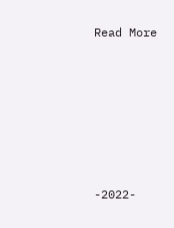Read More








-2022-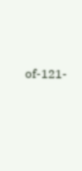of-121-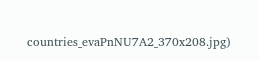countries_evaPnNU7A2_370x208.jpg)